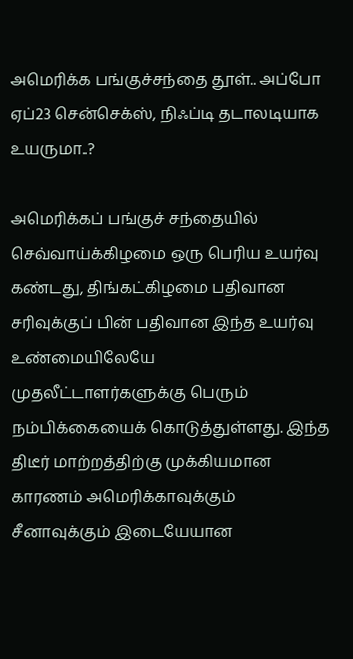அமெரிக்க பங்குச்சந்தை தூள்.. அப்போ ஏப்23 சென்செக்ஸ், நிஃப்டி தடாலடியாக உயருமா..?

அமெரிக்கப் பங்குச் சந்தையில் செவ்வாய்க்கிழமை ஒரு பெரிய உயர்வு கண்டது, திங்கட்கிழமை பதிவான சரிவுக்குப் பின் பதிவான இந்த உயர்வு உண்மையிலேயே முதலீட்டாளர்களுக்கு பெரும் நம்பிக்கையைக் கொடுத்துள்ளது. இந்த திடீர் மாற்றத்திற்கு முக்கியமான காரணம் அமெரிக்காவுக்கும் சீனாவுக்கும் இடையேயான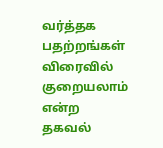வர்த்தக பதற்றங்கள் விரைவில் குறையலாம் என்ற தகவல்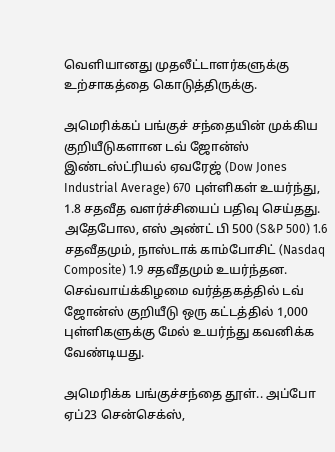வெளியானது முதலீட்டாளர்களுக்கு உற்சாகத்தை கொடுத்திருக்கு.

அமெரிக்கப் பங்குச் சந்தையின் முக்கிய குறியீடுகளான டவ் ஜோன்ஸ் இண்டஸ்ட்ரியல் ஏவரேஜ் (Dow Jones Industrial Average) 670 புள்ளிகள் உயர்ந்து, 1.8 சதவீத வளர்ச்சியைப் பதிவு செய்தது. அதேபோல, எஸ் அண்ட் பி 500 (S&P 500) 1.6 சதவீதமும், நாஸ்டாக் காம்போசிட் (Nasdaq Composite) 1.9 சதவீதமும் உயர்ந்தன. செவ்வாய்க்கிழமை வர்த்தகத்தில் டவ் ஜோன்ஸ் குறியீடு ஒரு கட்டத்தில் 1,000 புள்ளிகளுக்கு மேல் உயர்ந்து கவனிக்க வேண்டியது.

அமெரிக்க பங்குச்சந்தை தூள்.. அப்போ ஏப்23 சென்செக்ஸ்,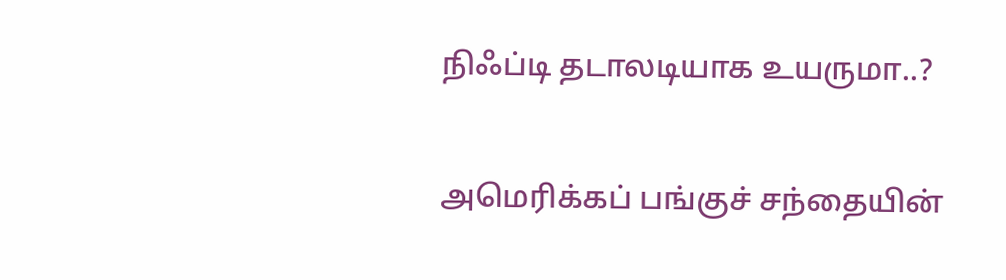நிஃப்டி தடாலடியாக உயருமா..?

அமெரிக்கப் பங்குச் சந்தையின்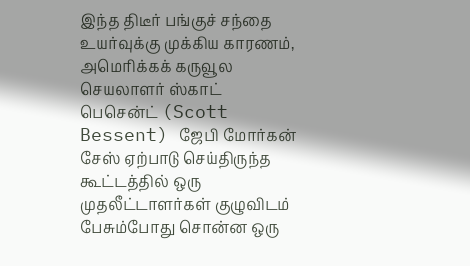இந்த திடீர் பங்குச் சந்தை உயர்வுக்கு முக்கிய காரணம், அமெரிக்கக் கருவூல செயலாளர் ஸ்காட் பெசென்ட் (Scott Bessent) ஜேபி மோர்கன் சேஸ் ஏற்பாடு செய்திருந்த கூட்டத்தில் ஒரு முதலீட்டாளர்கள் குழுவிடம் பேசும்போது சொன்ன ஒரு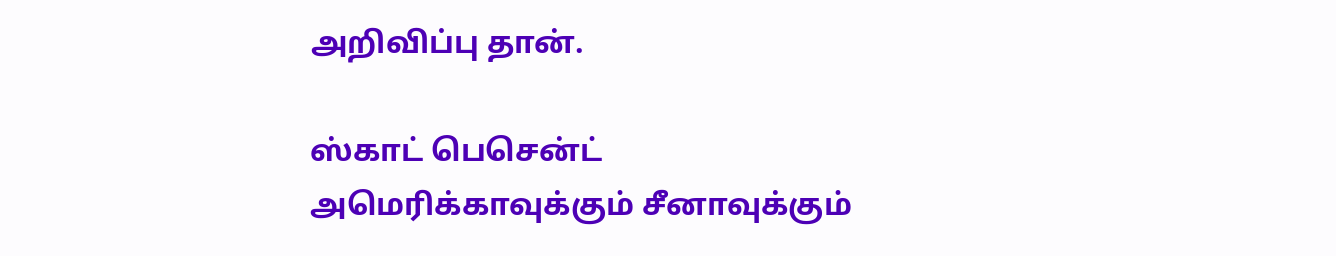அறிவிப்பு தான்.

ஸ்காட் பெசென்ட் அமெரிக்காவுக்கும் சீனாவுக்கும்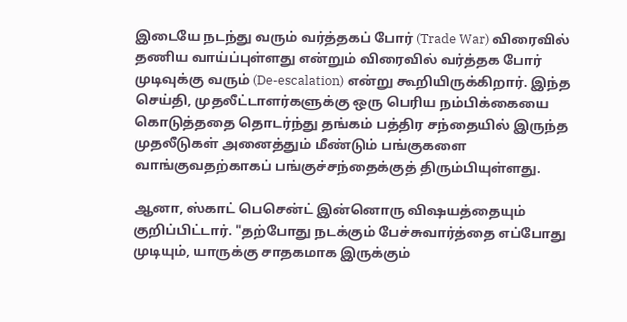இடையே நடந்து வரும் வர்த்தகப் போர் (Trade War) விரைவில் தணிய வாய்ப்புள்ளது என்றும் விரைவில் வர்த்தக போர் முடிவுக்கு வரும் (De-escalation) என்று கூறியிருக்கிறார். இந்த செய்தி, முதலீட்டாளர்களுக்கு ஒரு பெரிய நம்பிக்கையை கொடுத்ததை தொடர்ந்து தங்கம் பத்திர சந்தையில் இருந்த முதலீடுகள் அனைத்தும் மீண்டும் பங்குகளை வாங்குவதற்காகப் பங்குச்சந்தைக்குத் திரும்பியுள்ளது.

ஆனா, ஸ்காட் பெசென்ட் இன்னொரு விஷயத்தையும் குறிப்பிட்டார். "தற்போது நடக்கும் பேச்சுவார்த்தை எப்போது முடியும், யாருக்கு சாதகமாக இருக்கும்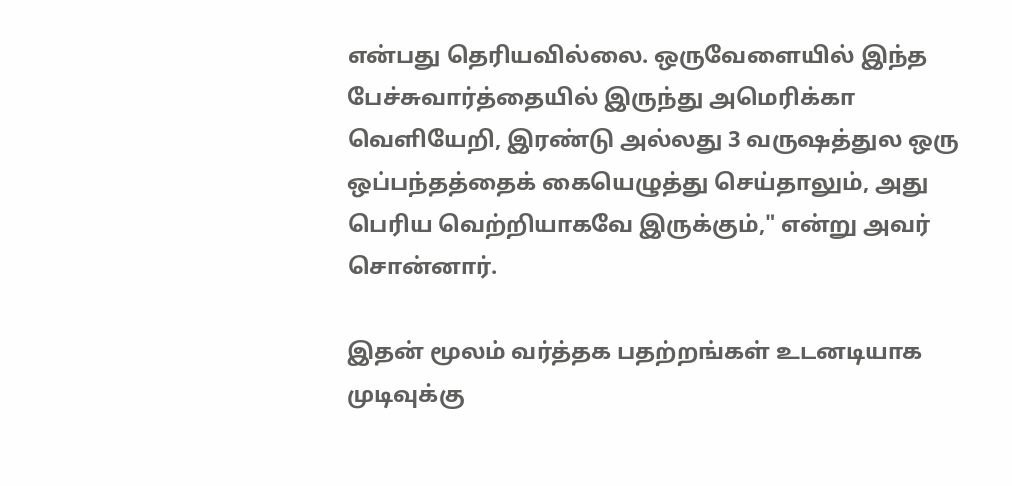என்பது தெரியவில்லை. ஒருவேளையில் இந்த பேச்சுவார்த்தையில் இருந்து அமெரிக்கா வெளியேறி, இரண்டு அல்லது 3 வருஷத்துல ஒரு ஒப்பந்தத்தைக் கையெழுத்து செய்தாலும், அது பெரிய வெற்றியாகவே இருக்கும்," என்று அவர் சொன்னார்.

இதன் மூலம் வர்த்தக பதற்றங்கள் உடனடியாக முடிவுக்கு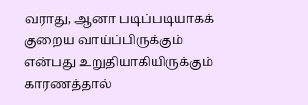வராது, ஆனா படிப்படியாகக் குறைய வாய்ப்பிருக்கும் என்பது உறுதியாகியிருக்கும் காரணத்தால்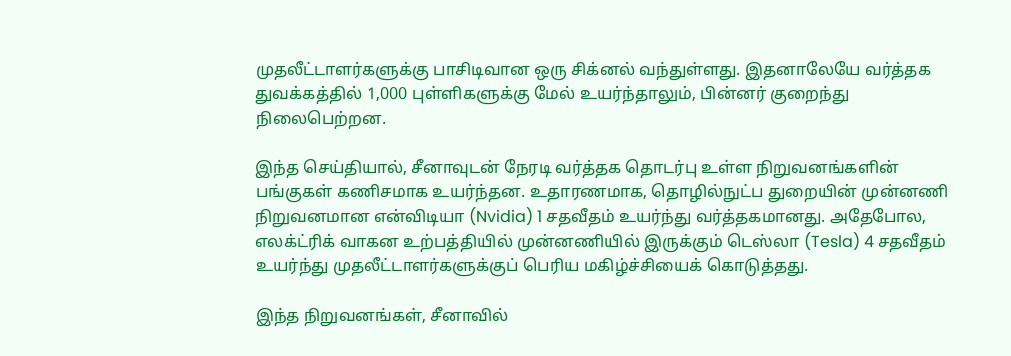முதலீட்டாளர்களுக்கு பாசிடிவான ஒரு சிக்னல் வந்துள்ளது. இதனாலேயே வர்த்தக துவக்கத்தில் 1,000 புள்ளிகளுக்கு மேல் உயர்ந்தாலும், பின்னர் குறைந்து நிலைபெற்றன.

இந்த செய்தியால், சீனாவுடன் நேரடி வர்த்தக தொடர்பு உள்ள நிறுவனங்களின் பங்குகள் கணிசமாக உயர்ந்தன. உதாரணமாக, தொழில்நுட்ப துறையின் முன்னணி நிறுவனமான என்விடியா (Nvidia) 1 சதவீதம் உயர்ந்து வர்த்தகமானது. அதேபோல, எலக்ட்ரிக் வாகன உற்பத்தியில் முன்னணியில் இருக்கும் டெஸ்லா (Tesla) 4 சதவீதம் உயர்ந்து முதலீட்டாளர்களுக்குப் பெரிய மகிழ்ச்சியைக் கொடுத்தது.

இந்த நிறுவனங்கள், சீனாவில்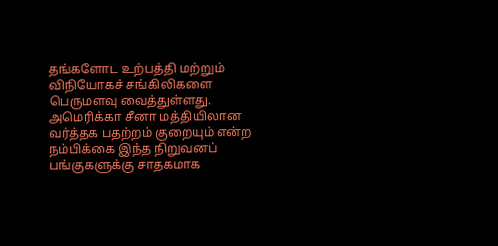தங்களோட உற்பத்தி மற்றும் விநியோகச் சங்கிலிகளை பெருமளவு வைத்துள்ளது. அமெரிக்கா சீனா மத்தியிலான வர்த்தக பதற்றம் குறையும் என்ற நம்பிக்கை இந்த நிறுவனப் பங்குகளுக்கு சாதகமாக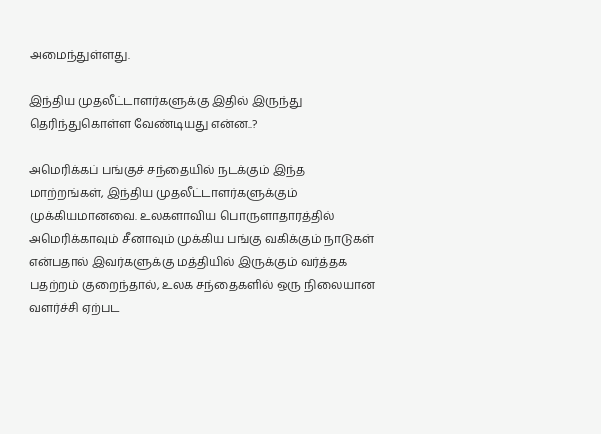அமைந்துள்ளது.

இந்திய முதலீட்டாளர்களுக்கு இதில் இருந்து தெரிந்துகொள்ள வேண்டியது என்ன..?

அமெரிக்கப் பங்குச் சந்தையில் நடக்கும் இந்த மாற்றங்கள், இந்திய முதலீட்டாளர்களுக்கும் முக்கியமானவை. உலகளாவிய பொருளாதாரத்தில் அமெரிக்காவும் சீனாவும் முக்கிய பங்கு வகிக்கும் நாடுகள் என்பதால் இவர்களுக்கு மத்தியில் இருக்கும் வர்த்தக பதற்றம் குறைந்தால், உலக சந்தைகளில் ஒரு நிலையான வளர்ச்சி ஏற்பட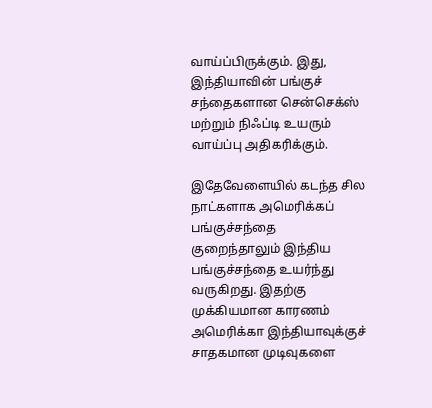வாய்ப்பிருக்கும். இது, இந்தியாவின் பங்குச் சந்தைகளான சென்செக்ஸ் மற்றும் நிஃப்டி உயரும் வாய்ப்பு அதிகரிக்கும்.

இதேவேளையில் கடந்த சில நாட்களாக அமெரிக்கப் பங்குச்சந்தை குறைந்தாலும் இந்திய பங்குச்சந்தை உயர்ந்து வருகிறது. இதற்கு முக்கியமான காரணம் அமெரிக்கா இந்தியாவுக்குச் சாதகமான முடிவுகளை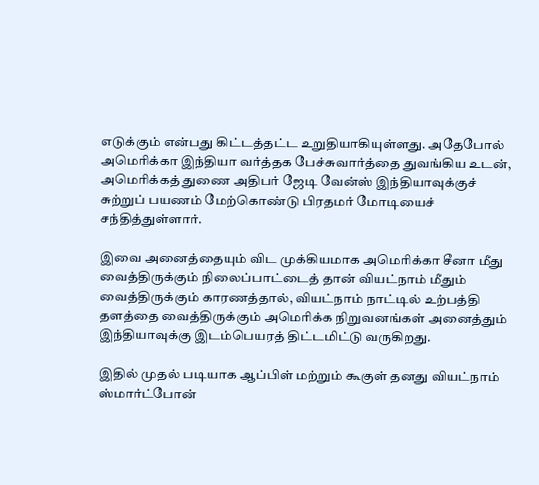எடுக்கும் என்பது கிட்டத்தட்ட உறுதியாகியுள்ளது. அதேபோல் அமெரிக்கா இந்தியா வர்த்தக பேச்சுவார்த்தை துவங்கிய உடன், அமெரிக்கத் துணை அதிபர் ஜேடி வேன்ஸ் இந்தியாவுக்குச் சுற்றுப் பயணம் மேற்கொண்டு பிரதமர் மோடியைச் சந்தித்துள்ளார்.

இவை அனைத்தையும் விட முக்கியமாக அமெரிக்கா சீனா மீது வைத்திருக்கும் நிலைப்பாட்டைத் தான் வியட்நாம் மீதும் வைத்திருக்கும் காரணத்தால், வியட்நாம் நாட்டில் உற்பத்தி தளத்தை வைத்திருக்கும் அமெரிக்க நிறுவனங்கள் அனைத்தும் இந்தியாவுக்கு இடம்பெயரத் திட்டமிட்டு வருகிறது.

இதில் முதல் படியாக ஆப்பிள் மற்றும் கூகுள் தனது வியட்நாம் ஸ்மார்ட்போன்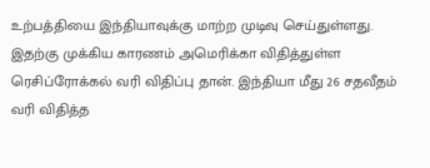உற்பத்தியை இந்தியாவுக்கு மாற்ற முடிவு செய்துள்ளது. இதற்கு முக்கிய காரணம் அமெரிக்கா விதித்துள்ள ரெசிப்ரோக்கல் வரி விதிப்பு தான். இந்தியா மீது 26 சதவீதம் வரி விதித்த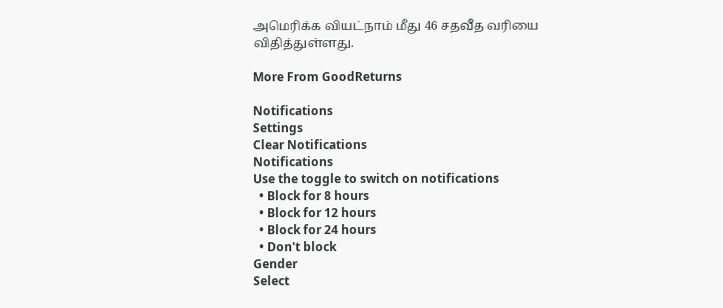அமெரிக்க வியட்நாம் மீது 46 சதவீத வரியை விதித்துள்ளது.

More From GoodReturns

Notifications
Settings
Clear Notifications
Notifications
Use the toggle to switch on notifications
  • Block for 8 hours
  • Block for 12 hours
  • Block for 24 hours
  • Don't block
Gender
Select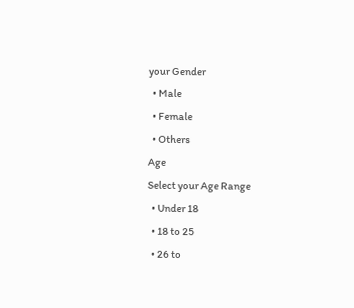your Gender
  • Male
  • Female
  • Others
Age
Select your Age Range
  • Under 18
  • 18 to 25
  • 26 to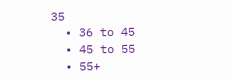35
  • 36 to 45
  • 45 to 55
  • 55+